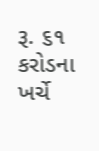રૂ. ૬૧ કરોડના ખર્ચે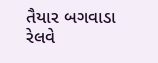તૈયાર બગવાડા રેલવે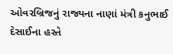ઓવરબ્રિજનું રાજ્યના નાણાં મંત્રી કનુભાઈ દેસાઈના હસ્તે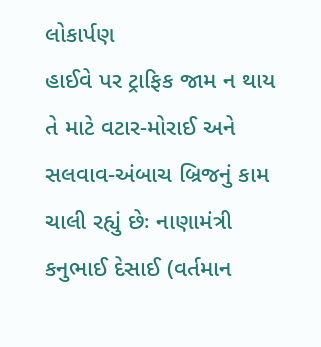લોકાર્પણ
હાઈવે પર ટ્રાફિક જામ ન થાય તે માટે વટાર-મોરાઈ અને સલવાવ-અંબાચ બ્રિજનું કામ ચાલી રહ્યું છેઃ નાણામંત્રી કનુભાઈ દેસાઈ (વર્તમાન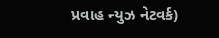પ્રવાહ ન્યુઝ નેટવર્ક)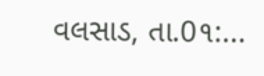વલસાડ, તા.0૧:...